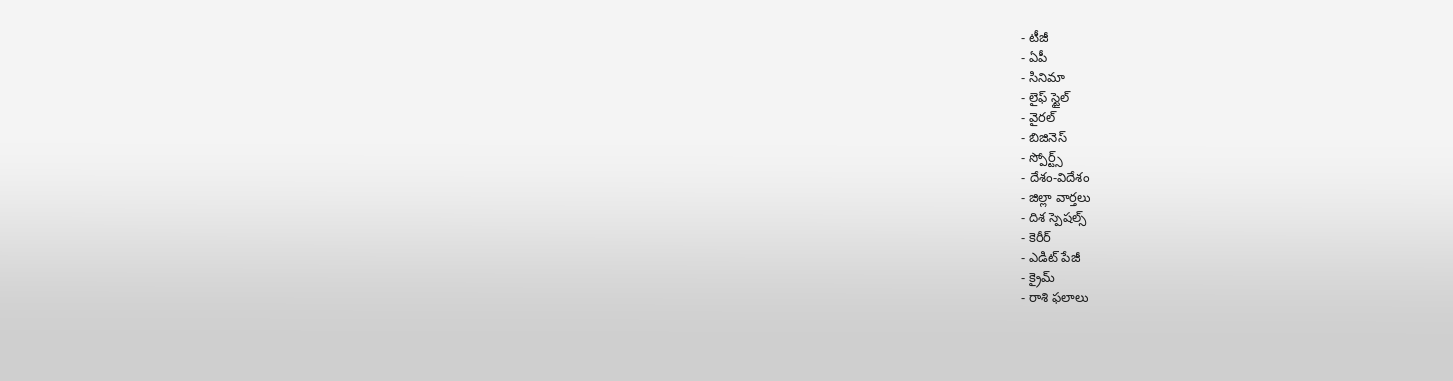- టీజీ
- ఏపీ
- సినిమా
- లైఫ్ స్టైల్
- వైరల్
- బిజినెస్
- స్పోర్ట్స్
- దేశం-విదేశం
- జిల్లా వార్తలు
- దిశ స్పెషల్స్
- కెరీర్
- ఎడిట్ పేజీ
- క్రైమ్
- రాశి ఫలాలు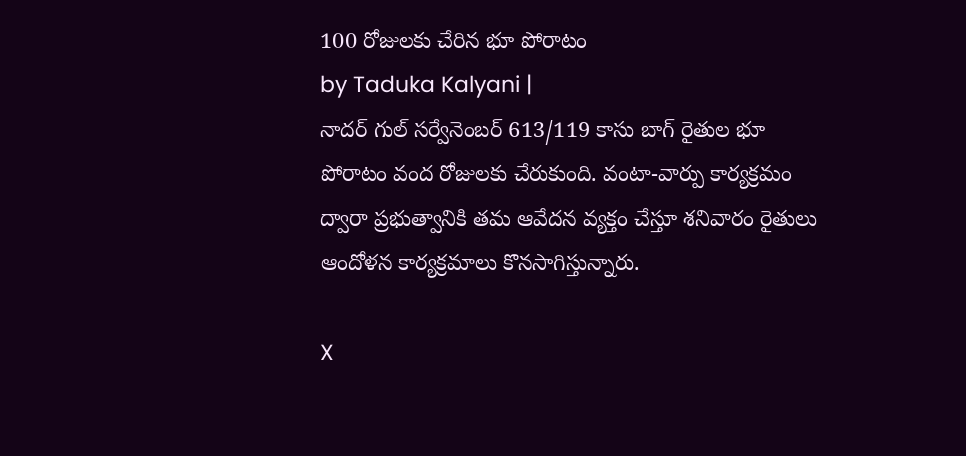100 రోజులకు చేరిన భూ పోరాటం
by Taduka Kalyani |
నాదర్ గుల్ సర్వేనెంబర్ 613/119 కాసు బాగ్ రైతుల భూ పోరాటం వంద రోజులకు చేరుకుంది. వంటా-వార్పు కార్యక్రమం ద్వారా ప్రభుత్వానికి తమ ఆవేదన వ్యక్తం చేస్తూ శనివారం రైతులు ఆందోళన కార్యక్రమాలు కొనసాగిస్తున్నారు.

X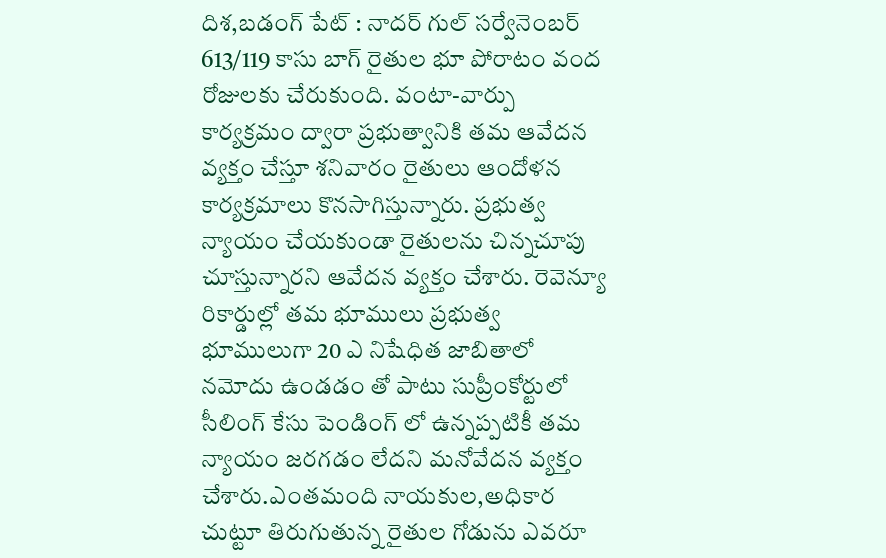దిశ,బడంగ్ పేట్ : నాదర్ గుల్ సర్వేనెంబర్ 613/119 కాసు బాగ్ రైతుల భూ పోరాటం వంద రోజులకు చేరుకుంది. వంటా-వార్పు కార్యక్రమం ద్వారా ప్రభుత్వానికి తమ ఆవేదన వ్యక్తం చేస్తూ శనివారం రైతులు ఆందోళన కార్యక్రమాలు కొనసాగిస్తున్నారు. ప్రభుత్వ న్యాయం చేయకుండా రైతులను చిన్నచూపు చూస్తున్నారని ఆవేదన వ్యక్తం చేశారు. రెవెన్యూ రికార్డుల్లో తమ భూములు ప్రభుత్వ భూములుగా 20 ఎ నిషేధిత జాబితాలో నమోదు ఉండడం తో పాటు సుప్రీంకోర్టులో సీలింగ్ కేసు పెండింగ్ లో ఉన్నప్పటికీ తమ న్యాయం జరగడం లేదని మనోవేదన వ్యక్తం చేశారు.ఎంతమంది నాయకుల,అధికార చుట్టూ తిరుగుతున్న రైతుల గోడును ఎవరూ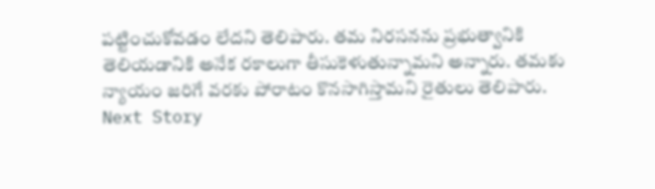పట్టించుకోవడం లేదని తెలిపారు. తమ నిరసనను ప్రభుత్వానికి తెలియడానికి అనేక రకాలుగా తీసుకెళుతున్నామని అన్నారు. తమకు న్యాయం జరిగే వరకు పోరాటం కొనసాగిస్తామని రైతులు తెలిపారు.
Next Story